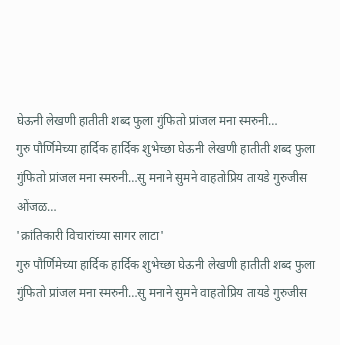घेऊनी लेखणी हातीती शब्द फुला गुंफितो प्रांजल मना स्मरुनी…
गुरु पौर्णिमेच्या हार्दिक हार्दिक शुभेच्छा घेऊनी लेखणी हातीती शब्द फुला गुंफितो प्रांजल मना स्मरुनी…सु मनाने सुमने वाहतोप्रिय तायडे गुरुजीस ओंजळ…
'क्रांतिकारी विचारांच्या सागर लाटा'
गुरु पौर्णिमेच्या हार्दिक हार्दिक शुभेच्छा घेऊनी लेखणी हातीती शब्द फुला गुंफितो प्रांजल मना स्मरुनी…सु मनाने सुमने वाहतोप्रिय तायडे गुरुजीस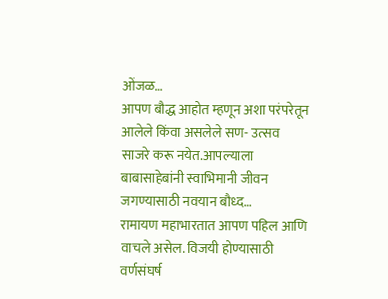ओंजळ…
आपण बौद्ध आहोत म्हणून अशा परंपरेतून आलेले किंवा असलेले सण- उत्सव साजरे करू नयेत.आपल्याला बाबासाहेबांनी स्वाभिमानी जीवन जगण्यासाठी नवयान बौध्द…
रामायण महाभारतात आपण पहिल आणि वाचले असेल. विजयी होण्यासाठी वर्णसंघर्ष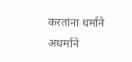करतांना धर्माने अधर्माने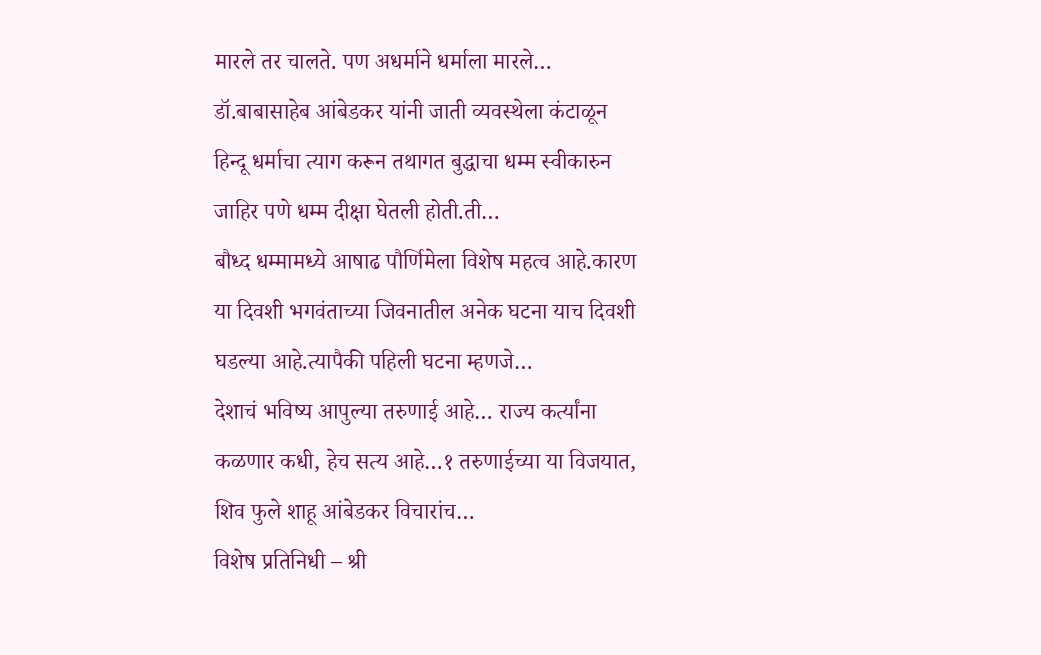मारले तर चालते. पण अधर्माने धर्माला मारले…
डॉ.बाबासाहेब आंबेडकर यांनी जाती व्यवस्थेला कंटाळून हिन्दू धर्माचा त्याग करून तथागत बुद्धाचा धम्म स्वीकारुन जाहिर पणे धम्म दीक्षा घेतली होती.ती…
बौध्द धम्मामध्ये आषाढ पौर्णिमेला विशेष महत्व आहे.कारण या दिवशी भगवंताच्या जिवनातील अनेक घटना याच दिवशी घडल्या आहे.त्यापैकी पहिली घटना म्हणजे…
देशाचं भविष्य आपुल्या तरुणाई आहे… राज्य कर्त्यांना कळणार कधी, हेच सत्य आहे…१ तरुणाईच्या या विजयात, शिव फुले शाहू आंबेडकर विचारांच…
विशेष प्रतिनिधी – श्री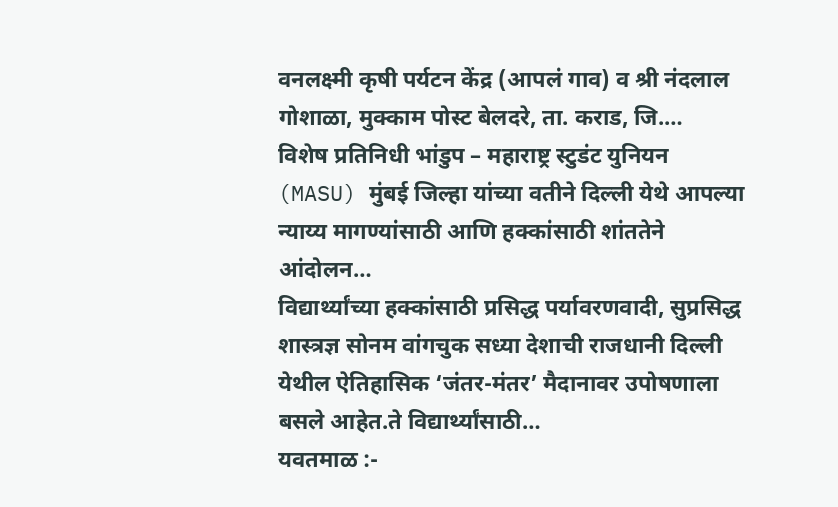वनलक्ष्मी कृषी पर्यटन केंद्र (आपलं गाव) व श्री नंदलाल गोशाळा, मुक्काम पोस्ट बेलदरे, ता. कराड, जि.…
विशेष प्रतिनिधी भांडुप – महाराष्ट्र स्टुडंट युनियन (MASU) मुंबई जिल्हा यांच्या वतीने दिल्ली येथे आपल्या न्याय्य मागण्यांसाठी आणि हक्कांसाठी शांततेने आंदोलन…
विद्यार्थ्यांच्या हक्कांसाठी प्रसिद्ध पर्यावरणवादी, सुप्रसिद्ध शास्त्रज्ञ सोनम वांगचुक सध्या देशाची राजधानी दिल्ली येथील ऐतिहासिक ‘जंतर-मंतर’ मैदानावर उपोषणाला बसले आहेत.ते विद्यार्थ्यांसाठी…
यवतमाळ :-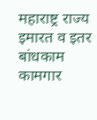महाराष्ट्र राज्य इमारत व इतर बांधकाम कामगार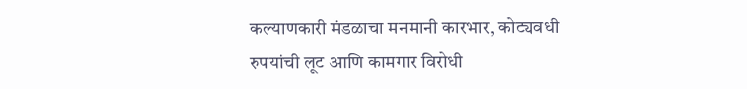कल्याणकारी मंडळाचा मनमानी कारभार, कोट्यवधी रुपयांची लूट आणि कामगार विरोधी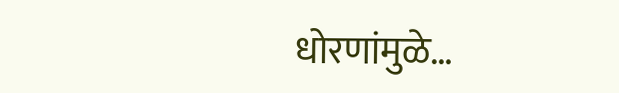धोरणांमुळे…